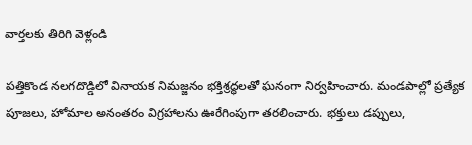వార్తలకు తిరిగి వెళ్లండి

పత్తికొండ నలగదొడ్డిలో వినాయక నిమజ్జనం భక్తిశ్రద్ధలతో ఘనంగా నిర్వహించారు. మండపాల్లో ప్రత్యేక పూజలు, హోమాల అనంతరం విగ్రహాలను ఊరేగింపుగా తరలించారు. భక్తులు డప్పులు,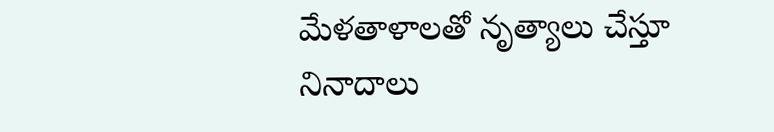మేళతాళాలతో నృత్యాలు చేస్తూ నినాదాలు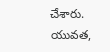చేశారు. యువత,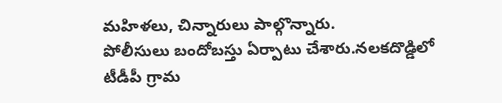మహిళలు, చిన్నారులు పాల్గొన్నారు.
పోలీసులు బందోబస్తు ఏర్పాటు చేశారు.నలకదొడ్డిలో టీడీపీ గ్రామ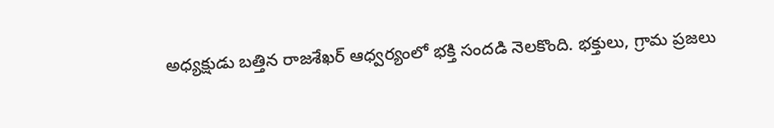అధ్యక్షుడు బత్తిన రాజశేఖర్ ఆధ్వర్యంలో భక్తి సందడి నెలకొంది. భక్తులు, గ్రామ ప్రజలు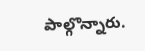పాల్గొన్నారు.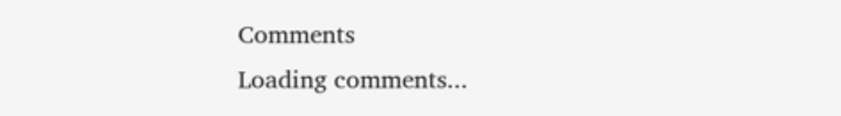Comments
Loading comments...